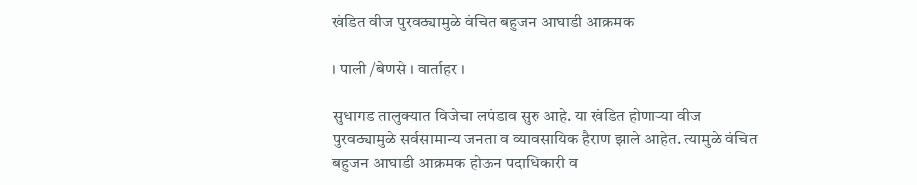खंडित वीज पुरवठ्यामुळे वंचित बहुजन आघाडी आक्रमक

। पाली /बेणसे । वार्ताहर ।

सुधागड तालुक्यात विजेचा लपंडाव सुरु आहे. या खंडित होणार्‍या वीज पुरवठ्यामुळे सर्वसामान्य जनता व व्यावसायिक हैराण झाले आहेत. त्यामुळे वंचित बहुजन आघाडी आक्रमक होऊन पदाधिकारी व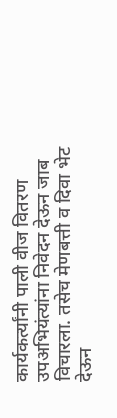कार्यकर्त्यांनी पाली वीज वितरण उपअभियंत्यांना निवेदन देऊन जाब विचारला. तसेच मेणबत्ती व दिवा भेट देऊन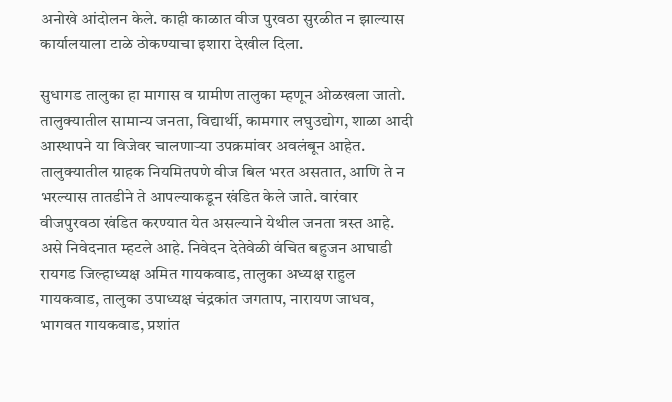अनोखे आंदोलन केले. काही काळात वीज पुरवठा सुरळीत न झाल्यास कार्यालयाला टाळे ठोकण्याचा इशारा देखील दिला.

सुधागड तालुका हा मागास व ग्रामीण तालुका म्हणून ओळखला जातो. तालुक्यातील सामान्य जनता, विद्यार्थी, कामगार लघुउद्योग, शाळा आदी आस्थापने या विजेवर चालणार्‍या उपक्रमांवर अवलंबून आहेत. तालुक्यातील ग्राहक नियमितपणे वीज बिल भरत असतात, आणि ते न भरल्यास तातडीने ते आपल्याकडून खंडित केले जाते. वारंवार वीजपुरवठा खंडित करण्यात येत असल्याने येथील जनता त्रस्त आहे. असे निवेदनात म्हटले आहे. निवेदन देतेवेळी वंचित बहुजन आघाडी रायगड जिल्हाध्यक्ष अमित गायकवाड, तालुका अध्यक्ष राहुल गायकवाड, तालुका उपाध्यक्ष चंद्रकांत जगताप, नारायण जाधव, भागवत गायकवाड, प्रशांत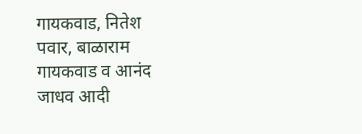गायकवाड, नितेश पवार, बाळाराम गायकवाड व आनंद जाधव आदी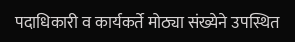पदाधिकारी व कार्यकर्ते मोठ्या संख्येने उपस्थित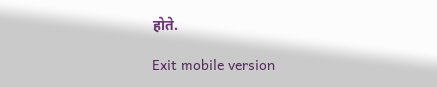होते.

Exit mobile version